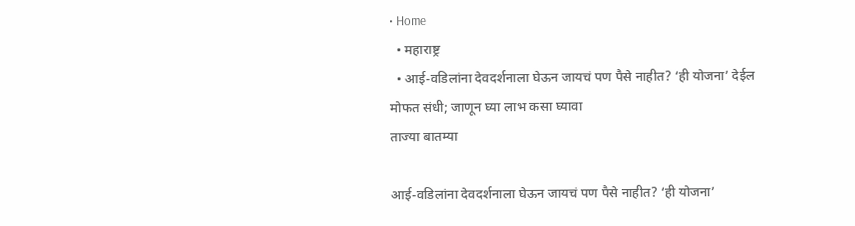• Home
  • महाराष्ट्र
  • आई-वडिलांना देवदर्शनाला घेऊन जायचं पण पैसे नाहीत? ‘ही योजना’ देईल मोफत संधी; जाणून घ्या लाभ कसा घ्यावा
ताज्या बातम्या

आई-वडिलांना देवदर्शनाला घेऊन जायचं पण पैसे नाहीत? ‘ही योजना’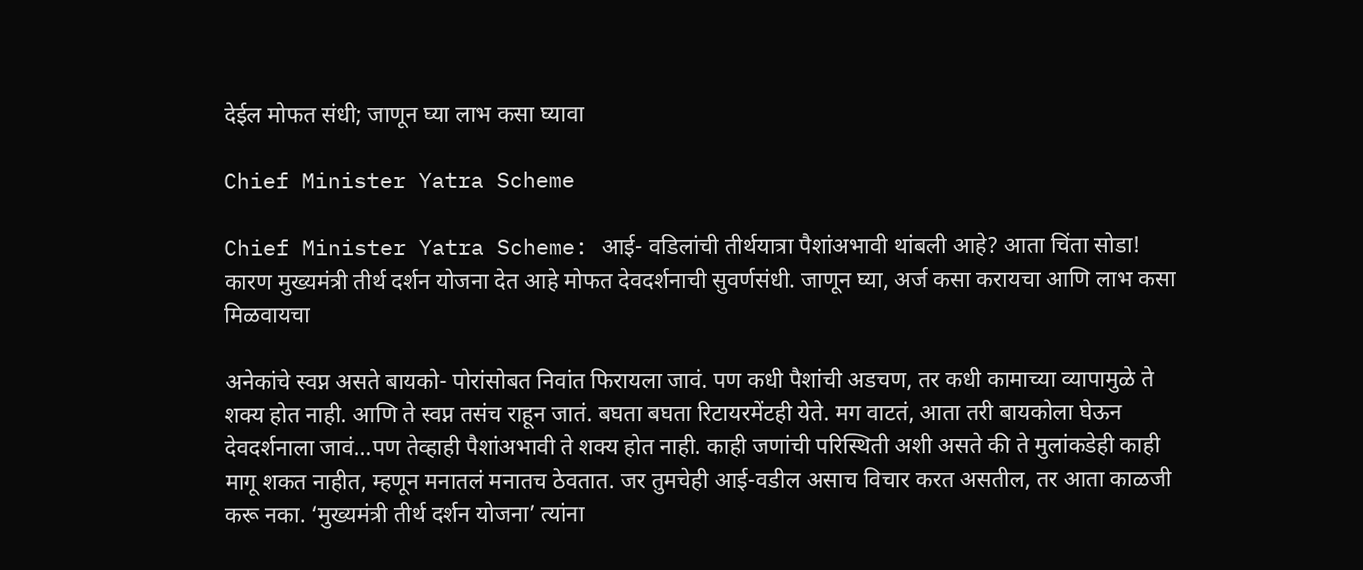देईल मोफत संधी; जाणून घ्या लाभ कसा घ्यावा

Chief Minister Yatra Scheme

Chief Minister Yatra Scheme: आई- वडिलांची तीर्थयात्रा पैशांअभावी थांबली आहे? आता चिंता सोडा! कारण मुख्यमंत्री तीर्थ दर्शन योजना देत आहे मोफत देवदर्शनाची सुवर्णसंधी. जाणून घ्या, अर्ज कसा करायचा आणि लाभ कसा मिळवायचा

अनेकांचे स्वप्न असते बायको- पोरांसोबत निवांत फिरायला जावं. पण कधी पैशांची अडचण, तर कधी कामाच्या व्यापामुळे ते शक्य होत नाही. आणि ते स्वप्न तसंच राहून जातं. बघता बघता रिटायरमेंटही येते. मग वाटतं, आता तरी बायकोला घेऊन देवदर्शनाला जावं…पण तेव्हाही पैशांअभावी ते शक्य होत नाही. काही जणांची परिस्थिती अशी असते की ते मुलांकडेही काही मागू शकत नाहीत, म्हणून मनातलं मनातच ठेवतात. जर तुमचेही आई-वडील असाच विचार करत असतील, तर आता काळजी करू नका. ‘मुख्यमंत्री तीर्थ दर्शन योजना’ त्यांना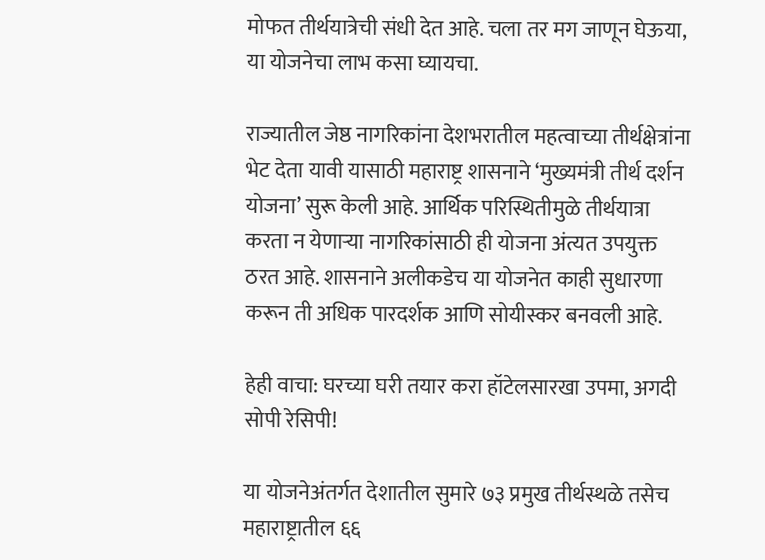मोफत तीर्थयात्रेची संधी देत आहे. चला तर मग जाणून घेऊया, या योजनेचा लाभ कसा घ्यायचा.

राज्यातील जेष्ठ नागरिकांना देशभरातील महत्वाच्या तीर्थक्षेत्रांना भेट देता यावी यासाठी महाराष्ट्र शासनाने ‘मुख्यमंत्री तीर्थ दर्शन योजना’ सुरू केली आहे. आर्थिक परिस्थितीमुळे तीर्थयात्रा करता न येणाऱ्या नागरिकांसाठी ही योजना अंत्यत उपयुक्त ठरत आहे. शासनाने अलीकडेच या योजनेत काही सुधारणा करून ती अधिक पारदर्शक आणि सोयीस्कर बनवली आहे.

हेही वाचा: घरच्या घरी तयार करा हॉटेलसारखा उपमा, अगदी सोपी रेसिपी!

या योजनेअंतर्गत देशातील सुमारे ७३ प्रमुख तीर्थस्थळे तसेच महाराष्ट्रातील ६६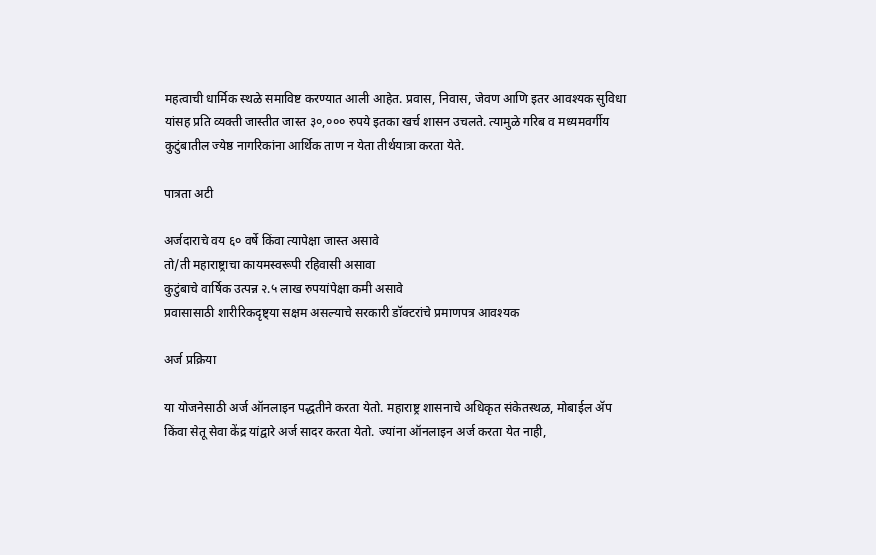महत्वाची धार्मिक स्थळे समाविष्ट करण्यात आली आहेत. प्रवास, निवास, जेवण आणि इतर आवश्यक सुविधा यांसह प्रति व्यक्ती जास्तीत जास्त ३०,००० रुपये इतका खर्च शासन उचलते. त्यामुळे गरिब व मध्यमवर्गीय कुटुंबातील ज्येष्ठ नागरिकांना आर्थिक ताण न येता तीर्थयात्रा करता येते.

पात्रता अटी

अर्जदाराचे वय ६० वर्षे किंवा त्यापेक्षा जास्त असावे
तो/ती महाराष्ट्राचा कायमस्वरूपी रहिवासी असावा
कुटुंबाचे वार्षिक उत्पन्न २.५ लाख रुपयांपेक्षा कमी असावे
प्रवासासाठी शारीरिकदृष्ट्या सक्षम असल्याचे सरकारी डॉक्टरांचे प्रमाणपत्र आवश्यक

अर्ज प्रक्रिया

या योजनेसाठी अर्ज ऑनलाइन पद्धतीने करता येतो. महाराष्ट्र शासनाचे अधिकृत संकेतस्थळ, मोबाईल ॲप किंवा सेतू सेवा केंद्र यांद्वारे अर्ज सादर करता येतो. ज्यांना ऑनलाइन अर्ज करता येत नाही,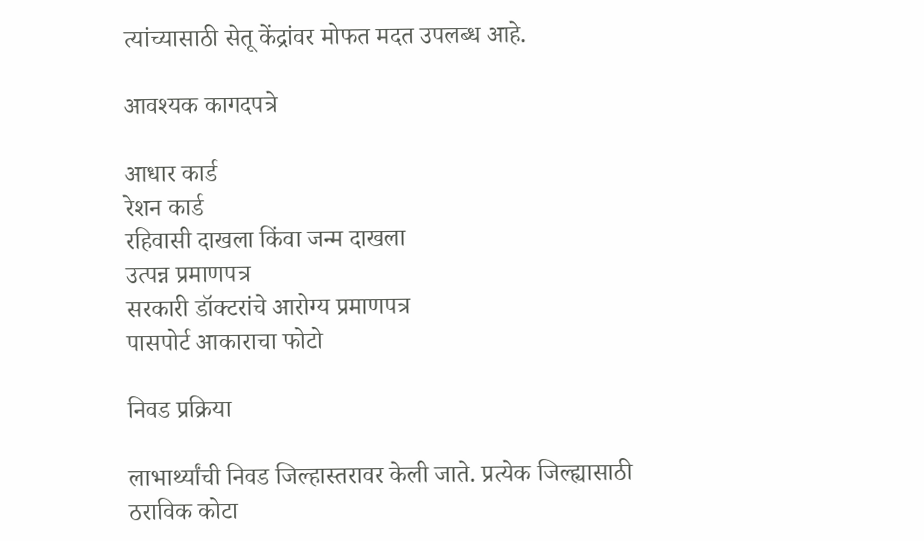त्यांच्यासाठी सेतू केंद्रांवर मोफत मदत उपलब्ध आहे.

आवश्यक कागदपत्रे

आधार कार्ड
रेशन कार्ड
रहिवासी दाखला किंवा जन्म दाखला
उत्पन्न प्रमाणपत्र
सरकारी डॉक्टरांचे आरोग्य प्रमाणपत्र
पासपोर्ट आकाराचा फोटो

निवड प्रक्रिया

लाभार्थ्यांची निवड जिल्हास्तरावर केली जाते. प्रत्येक जिल्ह्यासाठी ठराविक कोटा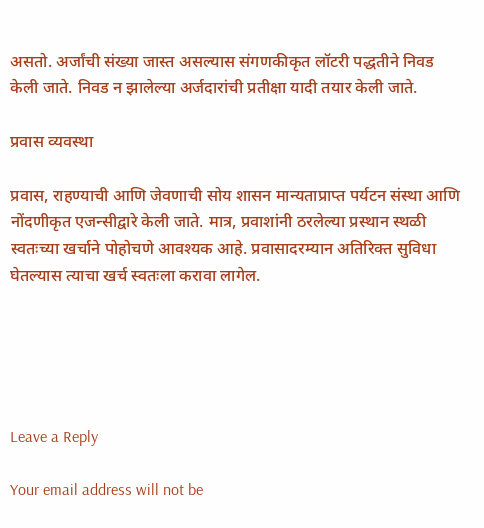असतो. अर्जांची संख्या जास्त असल्यास संगणकीकृत लॉटरी पद्धतीने निवड केली जाते. निवड न झालेल्या अर्जदारांची प्रतीक्षा यादी तयार केली जाते.

प्रवास व्यवस्था

प्रवास, राहण्याची आणि जेवणाची सोय शासन मान्यताप्राप्त पर्यटन संस्था आणि नोंदणीकृत एजन्सीद्वारे केली जाते. मात्र, प्रवाशांनी ठरलेल्या प्रस्थान स्थळी स्वतःच्या खर्चाने पोहोचणे आवश्यक आहे. प्रवासादरम्यान अतिरिक्त सुविधा घेतल्यास त्याचा खर्च स्वतःला करावा लागेल.





Leave a Reply

Your email address will not be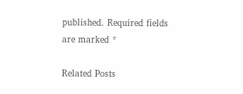published. Required fields are marked *

Related Posts